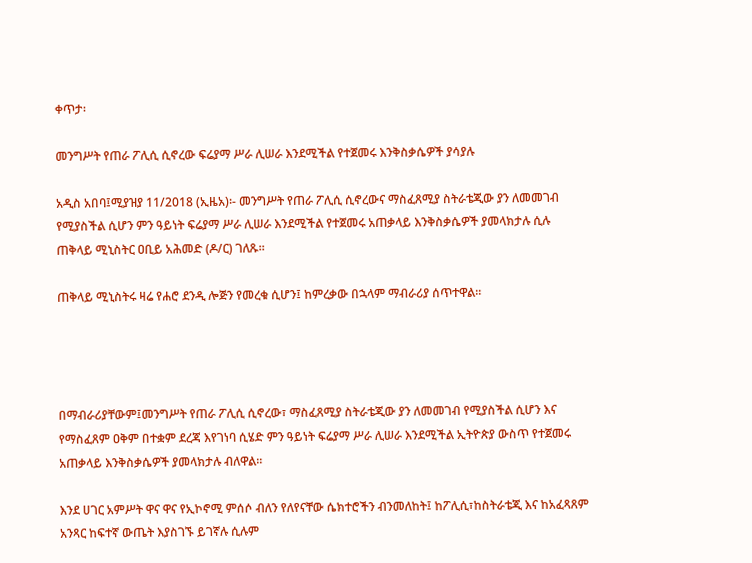ቀጥታ፡

መንግሥት የጠራ ፖሊሲ ሲኖረው ፍሬያማ ሥራ ሊሠራ እንደሚችል የተጀመሩ እንቅስቃሴዎች ያሳያሉ

አዲስ አበባ፤ሚያዝያ 11/2018 (ኢዜአ)፡- መንግሥት የጠራ ፖሊሲ ሲኖረውና ማስፈጸሚያ ስትራቴጂው ያን ለመመገብ የሚያስችል ሲሆን ምን ዓይነት ፍሬያማ ሥራ ሊሠራ እንደሚችል የተጀመሩ አጠቃላይ እንቅስቃሴዎች ያመላክታሉ ሲሉ ጠቅላይ ሚኒስትር ዐቢይ አሕመድ (ዶ/ር) ገለጹ።

ጠቅላይ ሚኒስትሩ ዛሬ የሐሮ ደንዲ ሎጅን የመረቁ ሲሆን፤ ከምረቃው በኋላም ማብራሪያ ሰጥተዋል።




በማብራሪያቸውም፤መንግሥት የጠራ ፖሊሲ ሲኖረው፣ ማስፈጸሚያ ስትራቴጂው ያን ለመመገብ የሚያስችል ሲሆን እና የማስፈጸም ዐቅም በተቋም ደረጃ እየገነባ ሲሄድ ምን ዓይነት ፍሬያማ ሥራ ሊሠራ እንደሚችል ኢትዮጵያ ውስጥ የተጀመሩ አጠቃላይ እንቅስቃሴዎች ያመላክታሉ ብለዋል።

እንደ ሀገር አምሥት ዋና ዋና የኢኮኖሚ ምሰሶ ብለን የለየናቸው ሴክተሮችን ብንመለከት፤ ከፖሊሲ፣ከስትራቴጂ እና ከአፈጻጸም አንጻር ከፍተኛ ውጤት እያስገኙ ይገኛሉ ሲሉም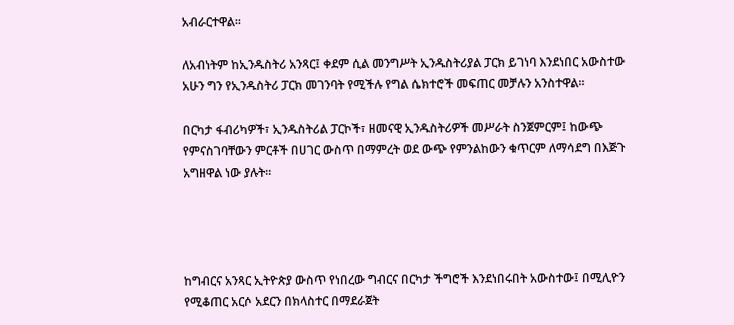አብራርተዋል።

ለአብነትም ከኢንዱስትሪ አንጻር፤ ቀደም ሲል መንግሥት ኢንዱስትሪያል ፓርክ ይገነባ እንደነበር አውስተው አሁን ግን የኢንዱስትሪ ፓርክ መገንባት የሚችሉ የግል ሴክተሮች መፍጠር መቻሉን አንስተዋል።

በርካታ ፋብሪካዎች፣ ኢንዱስትሪል ፓርኮች፣ ዘመናዊ ኢንዱስትሪዎች መሥራት ስንጀምርም፤ ከውጭ የምናስገባቸውን ምርቶች በሀገር ውስጥ በማምረት ወደ ውጭ የምንልከውን ቁጥርም ለማሳደግ በእጅጉ አግዘዋል ነው ያሉት።




ከግብርና አንጻር ኢትዮጵያ ውስጥ የነበረው ግብርና በርካታ ችግሮች እንደነበሩበት አውስተው፤ በሚሊዮን የሚቆጠር አርሶ አደርን በክላስተር በማደራጀት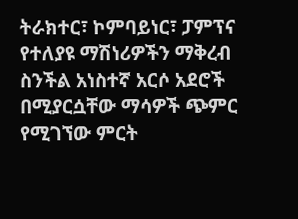ትራክተር፣ ኮምባይነር፣ ፓምፕና የተለያዩ ማሽነሪዎችን ማቅረብ ስንችል አነስተኛ አርሶ አደሮች በሚያርሷቸው ማሳዎች ጭምር የሚገኘው ምርት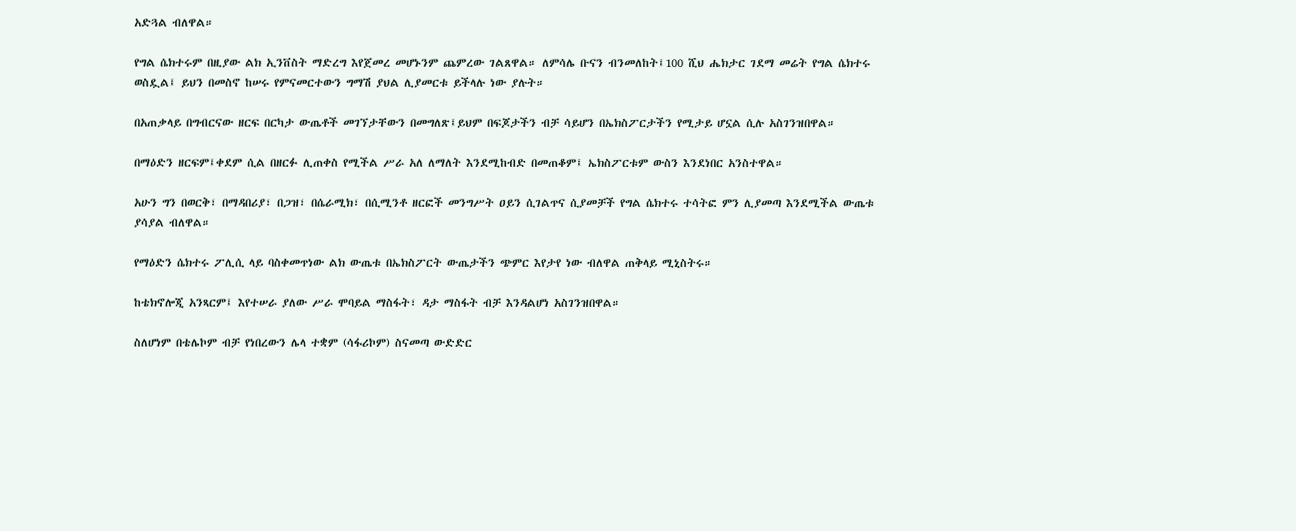አድጓል ብለዋል።

የግል ሴክተሩም በዚያው ልክ ኢንቨስት ማድረግ እየጀመረ መሆኑንም ጨምረው ገልጸዋል። ለምሳሌ ቡናን ብንመለከት፤100 ሺህ ሔክታር ገደማ መሬት የግል ሴክተሩ ወስዷል፤ ይህን በመስኖ ከሠሩ የምናመርተውን ግማሽ ያህል ሊያመርቱ ይችላሉ ነው ያሉት።

በአጠቃላይ በግብርናው ዘርፍ በርካታ ውጤቶች መገኘታቸውን በመግለጽ፤ይህም በፍጆታችን ብቻ ሳይሆን በኤክስፖርታችን የሚታይ ሆኗል ሲሉ አስገንዝበዋል።

በማዕድን ዘርፍም፤ቀደም ሲል በዘርፉ ሊጠቀስ የሚችል ሥራ አለ ለማለት እንደሚከብድ በመጠቆም፤ ኤክስፖርቱም ውስን እንደነበር አንስተዋል።

አሁን ግን በወርቅ፣ በማዳበሪያ፣ በጋዝ፣ በሴራሚክ፣ በሲሚንቶ ዘርፎች መንግሥት ዐይን ሲገልጥና ሲያመቻች የግል ሴክተሩ ተሳትፎ ምን ሊያመጣ እንደሚችል ውጤቱ ያሳያል ብለዋል።

የማዕድን ሴክተሩ ፖሊሲ ላይ ባስቀመጥነው ልክ ውጤቱ በኤክስፖርት ውጤታችን ጭምር እየታየ ነው ብለዋል ጠቅላይ ሚኒስትሩ።

ከቴክኖሎጂ አንጻርም፤ እየተሠራ ያለው ሥራ ሞባይል ማስፋት፣ ዳታ ማስፋት ብቻ እንዳልሆነ አስገንዝበዋል።

ስለሆነም በቴሌኮም ብቻ የነበረውን ሌላ ተቋም (ሳፋሪኮም) ስናመጣ ውድድር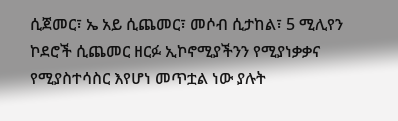ሲጀመር፣ ኤ አይ ሲጨመር፣ መሶብ ሲታከል፣ 5 ሚሊየን ኮደሮች ሲጨመር ዘርፉ ኢኮኖሚያችንን የሚያነቃቃና የሚያስተሳስር እየሆነ መጥቷል ነው ያሉት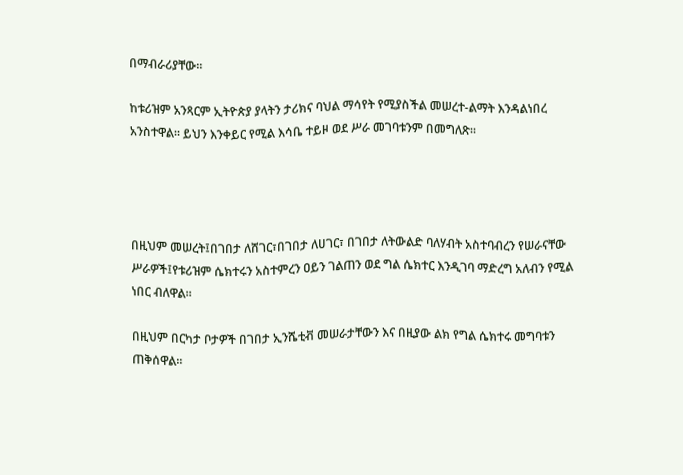በማብራሪያቸው።

ከቱሪዝም አንጻርም ኢትዮጵያ ያላትን ታሪክና ባህል ማሳየት የሚያስችል መሠረተ-ልማት እንዳልነበረ አንስተዋል። ይህን እንቀይር የሚል እሳቤ ተይዞ ወደ ሥራ መገባቱንም በመግለጽ።




በዚህም መሠረት፤በገበታ ለሸገር፣በገበታ ለሀገር፣ በገበታ ለትውልድ ባለሃብት አስተባብረን የሠራናቸው ሥራዎች፤የቱሪዝም ሴክተሩን አስተምረን ዐይን ገልጠን ወደ ግል ሴክተር እንዲገባ ማድረግ አለብን የሚል ነበር ብለዋል።

በዚህም በርካታ ቦታዎች በገበታ ኢንሼቲቭ መሠራታቸውን እና በዚያው ልክ የግል ሴክተሩ መግባቱን ጠቅሰዋል።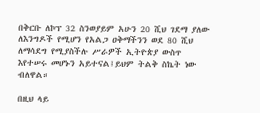በቅርቡ ለኮፕ 32 ስንወያይም አሁን 20 ሺህ ገደማ ያለው ለእንግዶች የሚሆን የአልጋ ዐቅማችንን ወደ 80 ሺህ ለማሳደግ የሚያስችሉ ሥራዎች ኢትዮጵያ ውስጥ እየተሠሩ መሆኑን አይተናል፤ይህም ትልቅ ስኬት ነው ብለዋል።

በዚህ ላይ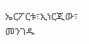ኤርፖርቱ፣ኢነርጂው፣ መንገዱ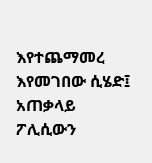እየተጨማመረ እየመገበው ሲሄድ፤ አጠቃላይ ፖሊሲውን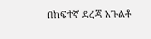በከፍተኛ ደረጃ አጉልቶ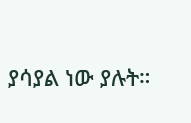ያሳያል ነው ያሉት።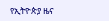የኢትዮጵያ ዜና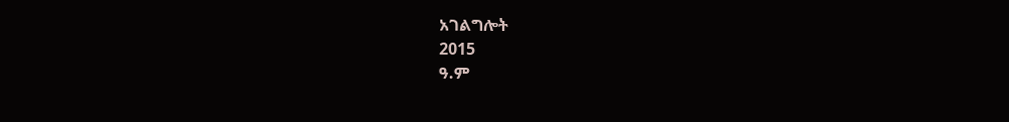አገልግሎት
2015
ዓ.ም